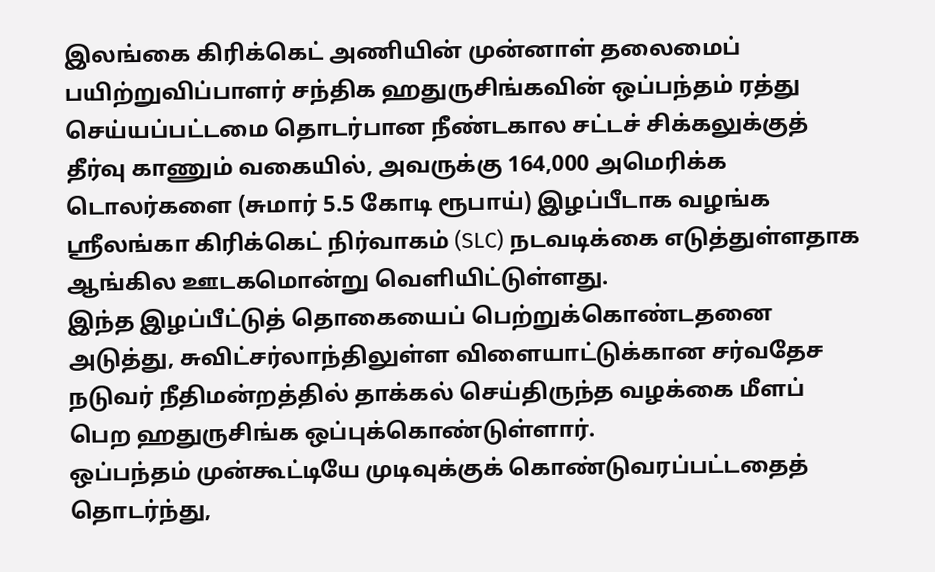இலங்கை கிரிக்கெட் அணியின் முன்னாள் தலைமைப் பயிற்றுவிப்பாளர் சந்திக ஹதுருசிங்கவின் ஒப்பந்தம் ரத்து செய்யப்பட்டமை தொடர்பான நீண்டகால சட்டச் சிக்கலுக்குத் தீர்வு காணும் வகையில், அவருக்கு 164,000 அமெரிக்க டொலர்களை (சுமார் 5.5 கோடி ரூபாய்) இழப்பீடாக வழங்க ஸ்ரீலங்கா கிரிக்கெட் நிர்வாகம் (SLC) நடவடிக்கை எடுத்துள்ளதாக ஆங்கில ஊடகமொன்று வெளியிட்டுள்ளது.
இந்த இழப்பீட்டுத் தொகையைப் பெற்றுக்கொண்டதனை அடுத்து, சுவிட்சர்லாந்திலுள்ள விளையாட்டுக்கான சர்வதேச நடுவர் நீதிமன்றத்தில் தாக்கல் செய்திருந்த வழக்கை மீளப் பெற ஹதுருசிங்க ஒப்புக்கொண்டுள்ளார்.
ஒப்பந்தம் முன்கூட்டியே முடிவுக்குக் கொண்டுவரப்பட்டதைத் தொடர்ந்து,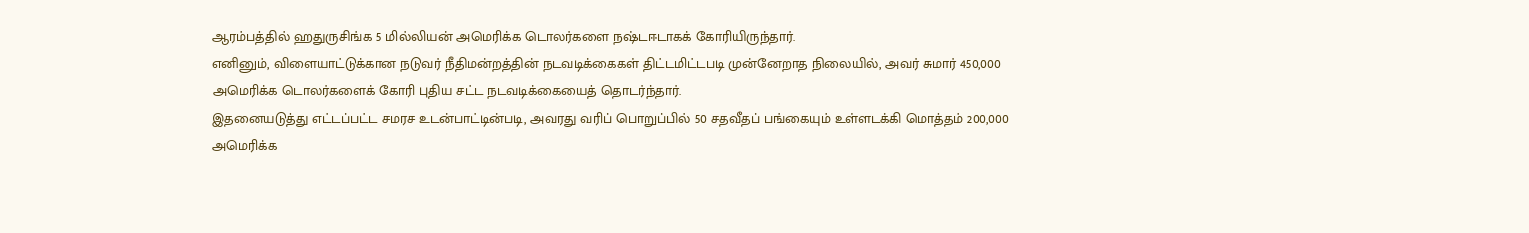ஆரம்பத்தில் ஹதுருசிங்க 5 மில்லியன் அமெரிக்க டொலர்களை நஷ்டஈடாகக் கோரியிருந்தார்.
எனினும், விளையாட்டுக்கான நடுவர் நீதிமன்றத்தின் நடவடிக்கைகள் திட்டமிட்டபடி முன்னேறாத நிலையில், அவர் சுமார் 450,000 அமெரிக்க டொலர்களைக் கோரி புதிய சட்ட நடவடிக்கையைத் தொடர்ந்தார்.
இதனையடுத்து எட்டப்பட்ட சமரச உடன்பாட்டின்படி, அவரது வரிப் பொறுப்பில் 50 சதவீதப் பங்கையும் உள்ளடக்கி மொத்தம் 200,000 அமெரிக்க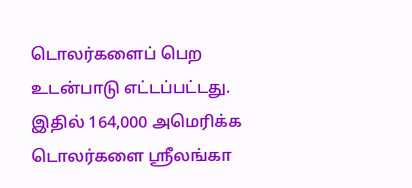டொலர்களைப் பெற உடன்பாடு எட்டப்பட்டது.
இதில் 164,000 அமெரிக்க டொலர்களை ஸ்ரீலங்கா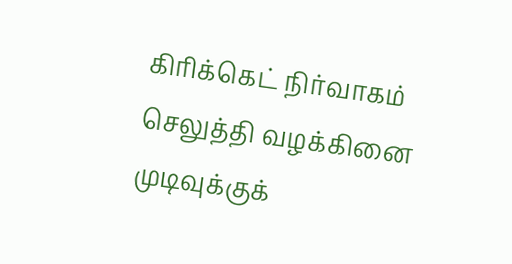கிரிக்கெட் நிர்வாகம் செலுத்தி வழக்கினை முடிவுக்குக்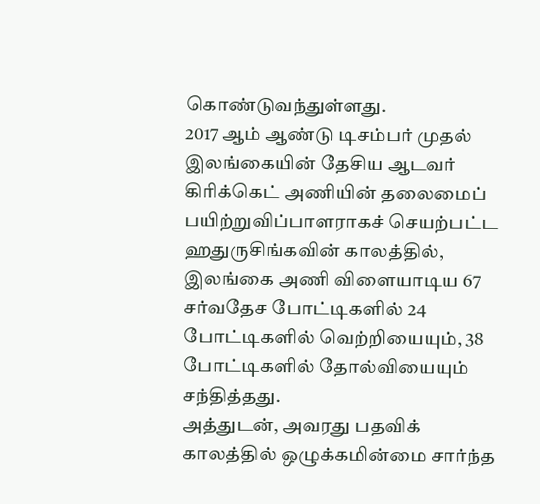கொண்டுவந்துள்ளது.
2017 ஆம் ஆண்டு டிசம்பர் முதல் இலங்கையின் தேசிய ஆடவர் கிரிக்கெட் அணியின் தலைமைப் பயிற்றுவிப்பாளராகச் செயற்பட்ட ஹதுருசிங்கவின் காலத்தில், இலங்கை அணி விளையாடிய 67 சர்வதேச போட்டிகளில் 24 போட்டிகளில் வெற்றியையும், 38 போட்டிகளில் தோல்வியையும் சந்தித்தது.
அத்துடன், அவரது பதவிக் காலத்தில் ஒழுக்கமின்மை சார்ந்த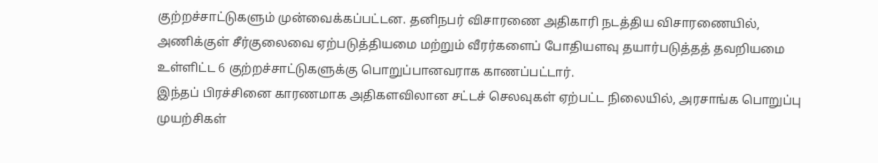குற்றச்சாட்டுகளும் முன்வைக்கப்பட்டன. தனிநபர் விசாரணை அதிகாரி நடத்திய விசாரணையில், அணிக்குள் சீர்குலைவை ஏற்படுத்தியமை மற்றும் வீரர்களைப் போதியளவு தயார்படுத்தத் தவறியமை உள்ளிட்ட 6 குற்றச்சாட்டுகளுக்கு பொறுப்பானவராக காணப்பட்டார்.
இந்தப் பிரச்சினை காரணமாக அதிகளவிலான சட்டச் செலவுகள் ஏற்பட்ட நிலையில், அரசாங்க பொறுப்பு முயற்சிகள்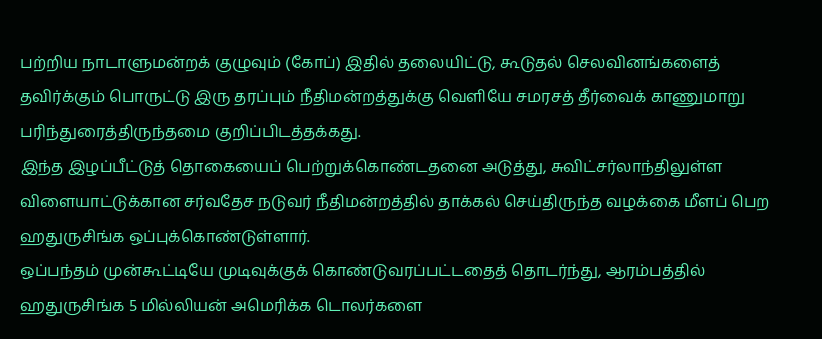பற்றிய நாடாளுமன்றக் குழுவும் (கோப்) இதில் தலையிட்டு, கூடுதல் செலவினங்களைத் தவிர்க்கும் பொருட்டு இரு தரப்பும் நீதிமன்றத்துக்கு வெளியே சமரசத் தீர்வைக் காணுமாறு பரிந்துரைத்திருந்தமை குறிப்பிடத்தக்கது.
இந்த இழப்பீட்டுத் தொகையைப் பெற்றுக்கொண்டதனை அடுத்து, சுவிட்சர்லாந்திலுள்ள விளையாட்டுக்கான சர்வதேச நடுவர் நீதிமன்றத்தில் தாக்கல் செய்திருந்த வழக்கை மீளப் பெற ஹதுருசிங்க ஒப்புக்கொண்டுள்ளார்.
ஒப்பந்தம் முன்கூட்டியே முடிவுக்குக் கொண்டுவரப்பட்டதைத் தொடர்ந்து, ஆரம்பத்தில் ஹதுருசிங்க 5 மில்லியன் அமெரிக்க டொலர்களை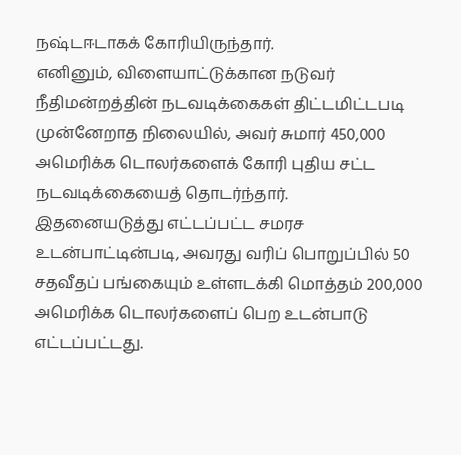நஷ்டஈடாகக் கோரியிருந்தார்.
எனினும், விளையாட்டுக்கான நடுவர் நீதிமன்றத்தின் நடவடிக்கைகள் திட்டமிட்டபடி முன்னேறாத நிலையில், அவர் சுமார் 450,000 அமெரிக்க டொலர்களைக் கோரி புதிய சட்ட நடவடிக்கையைத் தொடர்ந்தார்.
இதனையடுத்து எட்டப்பட்ட சமரச உடன்பாட்டின்படி, அவரது வரிப் பொறுப்பில் 50 சதவீதப் பங்கையும் உள்ளடக்கி மொத்தம் 200,000 அமெரிக்க டொலர்களைப் பெற உடன்பாடு எட்டப்பட்டது.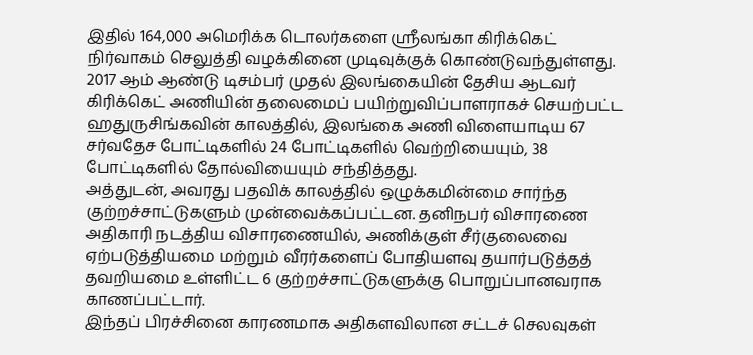இதில் 164,000 அமெரிக்க டொலர்களை ஸ்ரீலங்கா கிரிக்கெட் நிர்வாகம் செலுத்தி வழக்கினை முடிவுக்குக் கொண்டுவந்துள்ளது.
2017 ஆம் ஆண்டு டிசம்பர் முதல் இலங்கையின் தேசிய ஆடவர் கிரிக்கெட் அணியின் தலைமைப் பயிற்றுவிப்பாளராகச் செயற்பட்ட ஹதுருசிங்கவின் காலத்தில், இலங்கை அணி விளையாடிய 67 சர்வதேச போட்டிகளில் 24 போட்டிகளில் வெற்றியையும், 38 போட்டிகளில் தோல்வியையும் சந்தித்தது.
அத்துடன், அவரது பதவிக் காலத்தில் ஒழுக்கமின்மை சார்ந்த குற்றச்சாட்டுகளும் முன்வைக்கப்பட்டன. தனிநபர் விசாரணை அதிகாரி நடத்திய விசாரணையில், அணிக்குள் சீர்குலைவை ஏற்படுத்தியமை மற்றும் வீரர்களைப் போதியளவு தயார்படுத்தத் தவறியமை உள்ளிட்ட 6 குற்றச்சாட்டுகளுக்கு பொறுப்பானவராக காணப்பட்டார்.
இந்தப் பிரச்சினை காரணமாக அதிகளவிலான சட்டச் செலவுகள்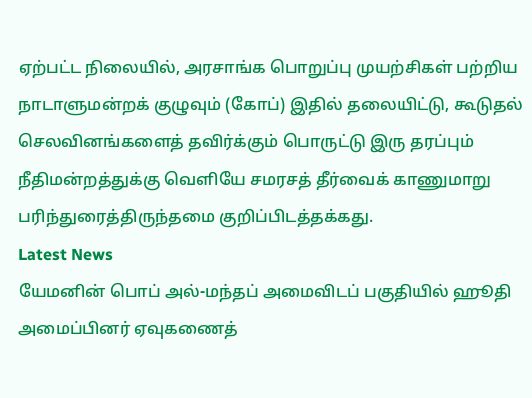ஏற்பட்ட நிலையில், அரசாங்க பொறுப்பு முயற்சிகள் பற்றிய நாடாளுமன்றக் குழுவும் (கோப்) இதில் தலையிட்டு, கூடுதல் செலவினங்களைத் தவிர்க்கும் பொருட்டு இரு தரப்பும் நீதிமன்றத்துக்கு வெளியே சமரசத் தீர்வைக் காணுமாறு பரிந்துரைத்திருந்தமை குறிப்பிடத்தக்கது.
Latest News
யேமனின் பொப் அல்-மந்தப் அமைவிடப் பகுதியில் ஹூதி அமைப்பினர் ஏவுகணைத்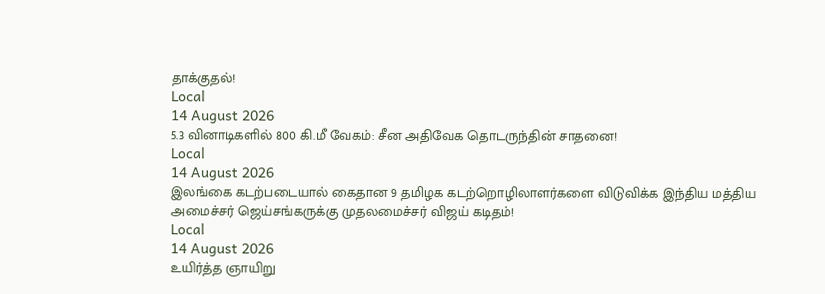தாக்குதல்!
Local
14 August 2026
5.3 வினாடிகளில் 800 கி.மீ வேகம்: சீன அதிவேக தொடருந்தின் சாதனை!
Local
14 August 2026
இலங்கை கடற்படையால் கைதான 9 தமிழக கடற்றொழிலாளர்களை விடுவிக்க இந்திய மத்திய அமைச்சர் ஜெய்சங்கருக்கு முதலமைச்சர் விஜய் கடிதம்!
Local
14 August 2026
உயிர்த்த ஞாயிறு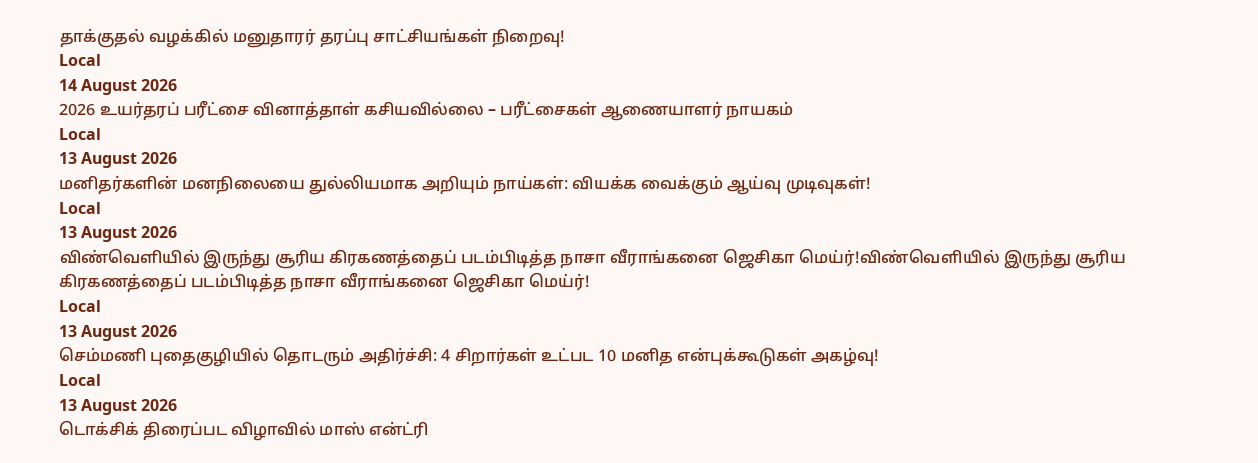தாக்குதல் வழக்கில் மனுதாரர் தரப்பு சாட்சியங்கள் நிறைவு!
Local
14 August 2026
2026 உயர்தரப் பரீட்சை வினாத்தாள் கசியவில்லை – பரீட்சைகள் ஆணையாளர் நாயகம்
Local
13 August 2026
மனிதர்களின் மனநிலையை துல்லியமாக அறியும் நாய்கள்: வியக்க வைக்கும் ஆய்வு முடிவுகள்!
Local
13 August 2026
விண்வெளியில் இருந்து சூரிய கிரகணத்தைப் படம்பிடித்த நாசா வீராங்கனை ஜெசிகா மெய்ர்!விண்வெளியில் இருந்து சூரிய கிரகணத்தைப் படம்பிடித்த நாசா வீராங்கனை ஜெசிகா மெய்ர்!
Local
13 August 2026
செம்மணி புதைகுழியில் தொடரும் அதிர்ச்சி: 4 சிறார்கள் உட்பட 10 மனித என்புக்கூடுகள் அகழ்வு!
Local
13 August 2026
டொக்சிக் திரைப்பட விழாவில் மாஸ் என்ட்ரி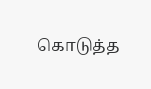கொடுத்த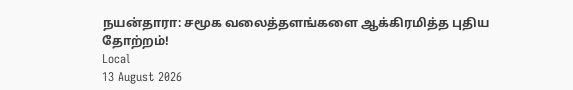நயன்தாரா: சமூக வலைத்தளங்களை ஆக்கிரமித்த புதிய தோற்றம்!
Local
13 August 2026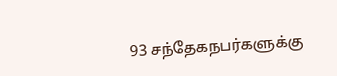93 சந்தேகநபர்களுக்கு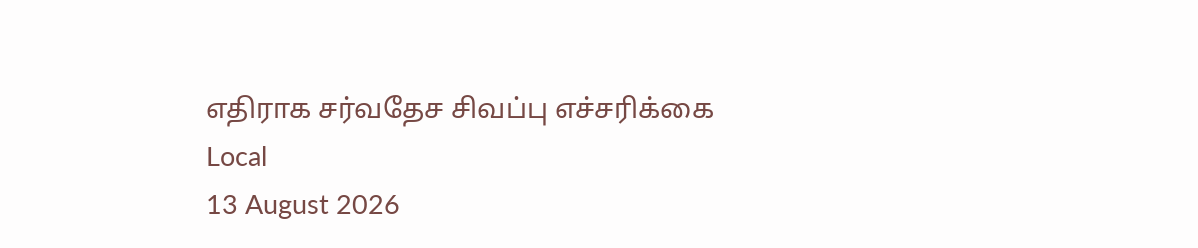எதிராக சர்வதேச சிவப்பு எச்சரிக்கை
Local
13 August 2026